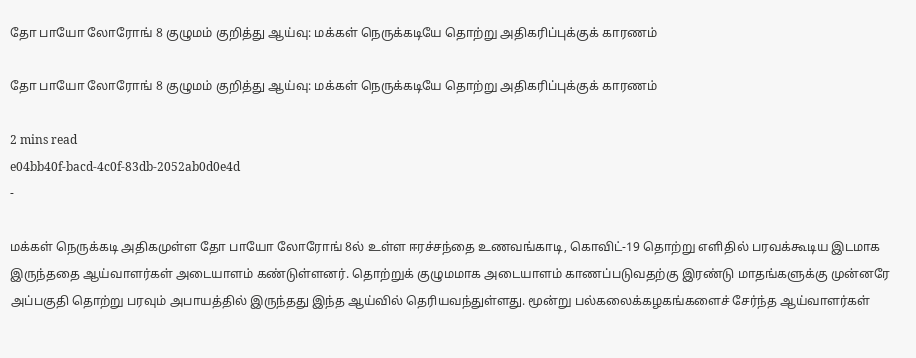தோ பாயோ லோரோங் 8 குழுமம் குறித்து ஆய்வு: மக்கள் நெருக்கடியே தொற்று அதிகரிப்புக்குக் காரணம்

தோ பாயோ லோரோங் 8 குழுமம் குறித்து ஆய்வு: மக்கள் நெருக்கடியே தொற்று அதிகரிப்புக்குக் காரணம்

2 mins read
e04bb40f-bacd-4c0f-83db-2052ab0d0e4d
-

மக்கள் நெருக்கடி அதிகமுள்ள தோ பாயோ லோரோங் 8ல் உள்ள ஈரச்சந்தை உணவங்காடி, கொவிட்-19 தொற்று எளிதில் பரவக்கூடிய இடமாக இருந்ததை ஆய்வாளர்கள் அடையாளம் கண்டுள்ளனர். தொற்றுக் குழுமமாக அடையாளம் காணப்படுவதற்கு இரண்டு மாதங்களுக்கு முன்னரே அப்பகுதி தொற்று பரவும் அபாயத்தில் இருந்தது இந்த ஆய்வில் தெரியவந்துள்ளது. மூன்று பல்கலைக்கழகங்களைச் சேர்ந்த ஆய்வாளர்கள்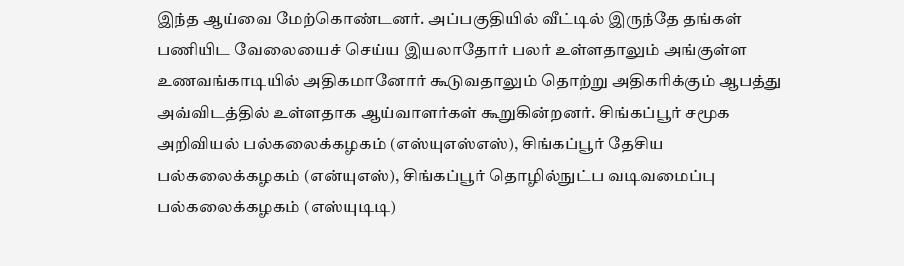இந்த ஆய்வை மேற்கொண்டனர். அப்பகுதியில் வீட்டில் இருந்தே தங்கள் பணியிட வேலையைச் செய்ய இயலாதோர் பலர் உள்ளதாலும் அங்குள்ள உணவங்காடியில் அதிகமானோர் கூடுவதாலும் தொற்று அதிகரிக்கும் ஆபத்து அவ்விடத்தில் உள்ளதாக ஆய்வாளர்கள் கூறுகின்றனர். சிங்கப்பூர் சமூக அறிவியல் பல்கலைக்கழகம் (எஸ்யுஎஸ்எஸ்), சிங்கப்பூர் தேசிய பல்கலைக்கழகம் (என்யுஎஸ்), சிங்கப்பூர் தொழில்நுட்ப வடிவமைப்பு பல்கலைக்கழகம் (எஸ்யுடிடி)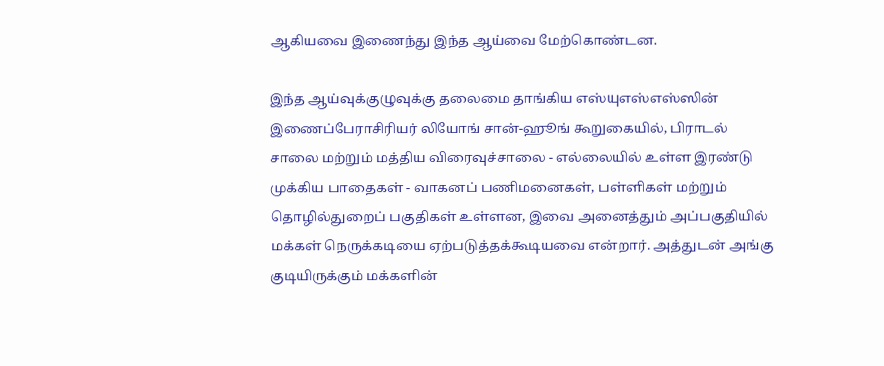ஆகியவை இணைந்து இந்த ஆய்வை மேற்கொண்டன.

இந்த ஆய்வுக்குழுவுக்கு தலைமை தாங்கிய எஸ்யுஎஸ்எஸ்ஸின் இணைப்பேராசிரியர் லியோங் சான்-ஹூங் கூறுகையில், பிராடல் சாலை மற்றும் மத்திய விரைவுச்சாலை - எல்லையில் உள்ள இரண்டு முக்கிய பாதைகள் - வாகனப் பணிமனைகள், பள்ளிகள் மற்றும் தொழில்துறைப் பகுதிகள் உள்ளன, இவை அனைத்தும் அப்பகுதியில் மக்கள் நெருக்கடியை ஏற்படுத்தக்கூடியவை என்றார். அத்துடன் அங்கு குடியிருக்கும் மக்களின்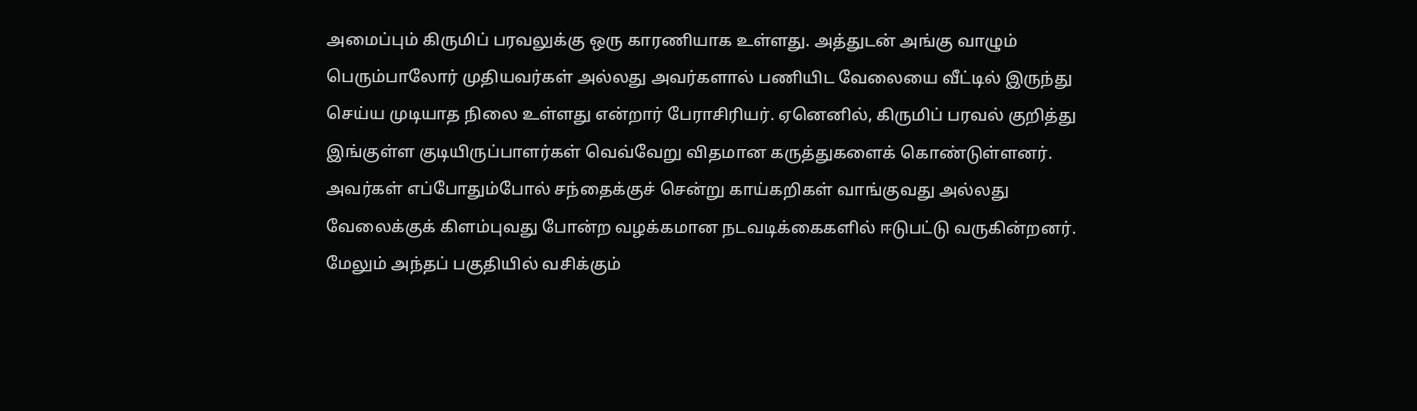அமைப்பும் கிருமிப் பரவலுக்கு ஒரு காரணியாக உள்ளது. அத்துடன் அங்கு வாழும் பெரும்பாலோர் முதியவர்கள் அல்லது அவர்களால் பணியிட வேலையை வீட்டில் இருந்து செய்ய முடியாத நிலை உள்ளது என்றார் பேராசிரியர். ஏனெனில், கிருமிப் பரவல் குறித்து இங்குள்ள குடியிருப்பாளர்கள் வெவ்வேறு விதமான கருத்துகளைக் கொண்டுள்ளனர். அவர்கள் எப்போதும்போல் சந்தைக்குச் சென்று காய்கறிகள் வாங்குவது அல்லது வேலைக்குக் கிளம்புவது போன்ற வழக்கமான நடவடிக்கைகளில் ஈடுபட்டு வருகின்றனர். மேலும் அந்தப் பகுதியில் வசிக்கும்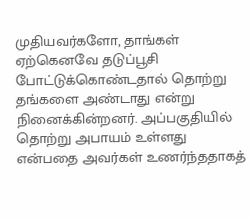முதியவர்களோ, தாங்கள் ஏற்கெனவே தடுப்பூசி போட்டுக்கொண்டதால் தொற்று தங்களை அண்டாது என்று நினைக்கின்றனர். அப்பகுதியில் தொற்று அபாயம் உள்ளது என்பதை அவர்கள் உணர்ந்ததாகத்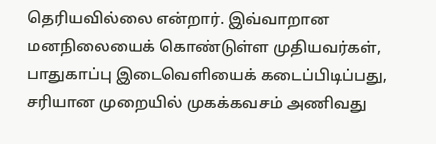தெரியவில்லை என்றார். இவ்வாறான மனநிலையைக் கொண்டுள்ள முதியவர்கள், பாதுகாப்பு இடைவெளியைக் கடைப்பிடிப்பது, சரியான முறையில் முகக்கவசம் அணிவது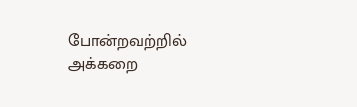போன்றவற்றில் அக்கறை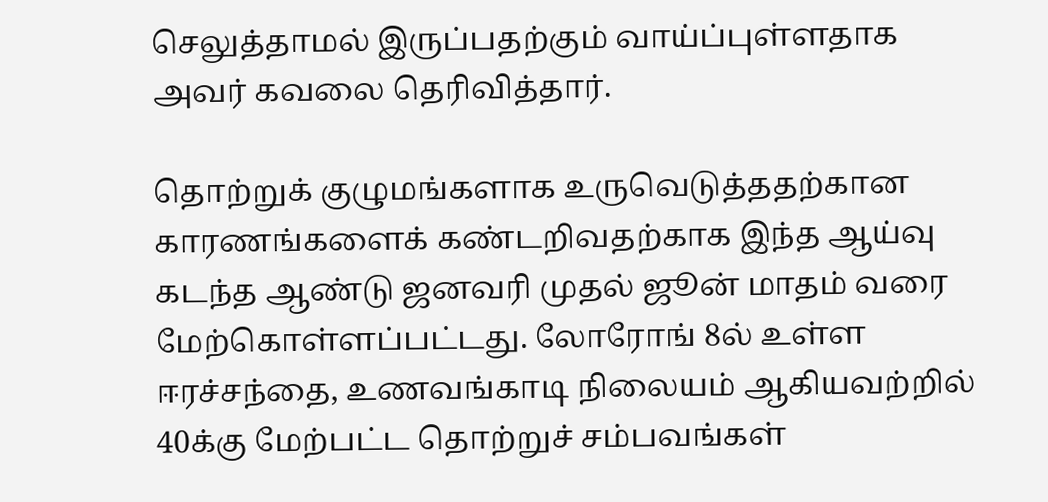செலுத்தாமல் இருப்பதற்கும் வாய்ப்புள்ளதாக அவர் கவலை தெரிவித்தார்.

தொற்றுக் குழுமங்களாக உருவெடுத்ததற்கான காரணங்களைக் கண்டறிவதற்காக இந்த ஆய்வு கடந்த ஆண்டு ஜனவரி முதல் ஜூன் மாதம் வரை மேற்கொள்ளப்பட்டது. லோரோங் 8ல் உள்ள ஈரச்சந்தை, உணவங்காடி நிலையம் ஆகியவற்றில் 40க்கு மேற்பட்ட தொற்றுச் சம்பவங்கள்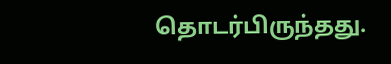தொடர்பிருந்தது.